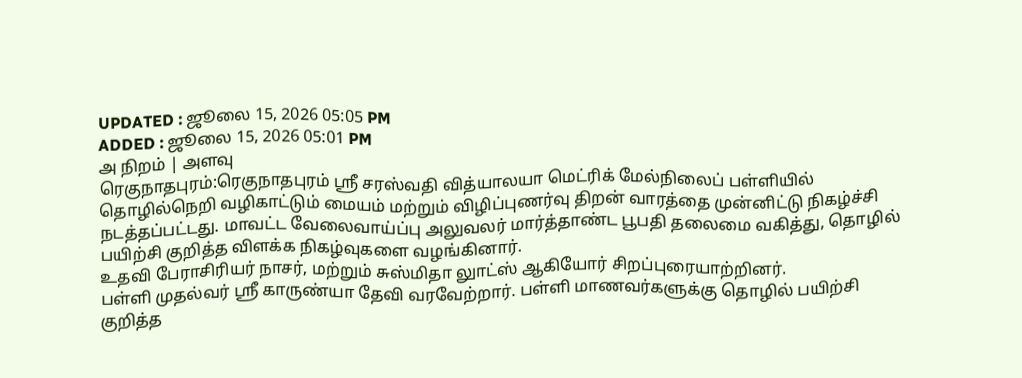UPDATED : ஜூலை 15, 2026 05:05 PM
ADDED : ஜூலை 15, 2026 05:01 PM
அ நிறம் | அளவு
ரெகுநாதபுரம்:ரெகுநாதபுரம் ஸ்ரீ சரஸ்வதி வித்யாலயா மெட்ரிக் மேல்நிலைப் பள்ளியில் தொழில்நெறி வழிகாட்டும் மையம் மற்றும் விழிப்புணர்வு திறன் வாரத்தை முன்னிட்டு நிகழ்ச்சி நடத்தப்பட்டது. மாவட்ட வேலைவாய்ப்பு அலுவலர் மார்த்தாண்ட பூபதி தலைமை வகித்து, தொழில் பயிற்சி குறித்த விளக்க நிகழ்வுகளை வழங்கினார்.
உதவி பேராசிரியர் நாசர், மற்றும் சுஸ்மிதா லுாட்ஸ் ஆகியோர் சிறப்புரையாற்றினர்.
பள்ளி முதல்வர் ஸ்ரீ காருண்யா தேவி வரவேற்றார். பள்ளி மாணவர்களுக்கு தொழில் பயிற்சி குறித்த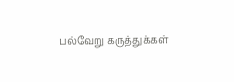பல்வேறு கருத்துக்கள்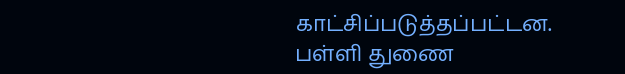காட்சிப்படுத்தப்பட்டன.
பள்ளி துணை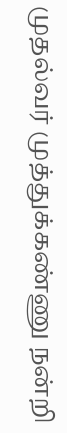முதல்வர் முத்துக்கண்ணு நன்றி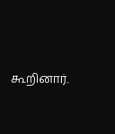கூறினார்.